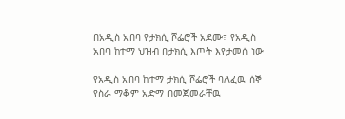በአዲስ አበባ የታክሲ ሾፌሮች አደሙ፣ የአዲስ አበባ ከተማ ህዝብ በታክሲ እጦት እየታመሰ ነው

የአዲስ አበባ ከተማ ታክሲ ሾፌሮች ባለፈዉ ሰኞ የስራ ማቆም አድማ በመጀመራቸዉ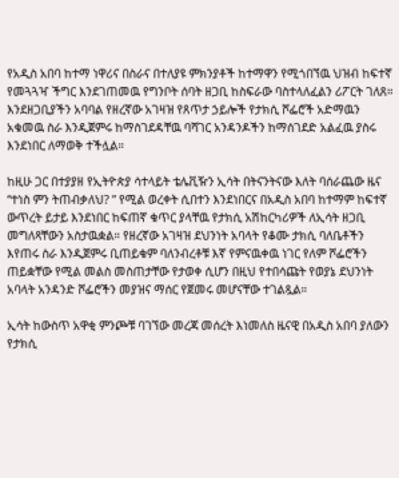የአዲስ አበባ ከተማ ነዋሪና በስራና በተለያዩ ምክንያቶች ከተማዋን የሚጎበኘዉ ህዝብ ከፍተኛ የመጓጓዣ ችግር እንደገጠመዉ የግንቦት ሰባት ዘጋቢ ከስፍራው ባስተላለፈልን ሪፖርት ገለጸ። እንደዘጋቢያችን አባባል የዘረኛው አገዛዝ የጸጥታ ኃይሎች የታክሲ ሾፌሮች አድማዉን አቁመዉ ስራ እንዲጀምሩ ከማስገደዳቸዉ ባሻገር አንዳንዶችን ከማሰገደድ አልፈዉ ያስሩ እንደነበር ለማወቅ ተችሏል።

ከዚሁ ጋር በተያያዘ የኢትዮጵያ ሳተላይት ቴሌቪዥን ኢሳት በትናንትናው እለት ባሰራጨው ዜና “ተነስ ምን ትጠብቃለህ? ” የሚል ወረቀት ሲበተን እንደነበርና በአዲስ አበባ ከተማም ከፍተኛ ውጥረት ይታይ እንደነበር ከፍጠኛ ቁጥር ያላቸዉ የታክሲ አሽከርካሪዎች ለኢሳት ዘጋቢ መግለጻቸውን አስታዉቋል። የዘረኛው አገዛዝ ደህንነት አባላት የቆሙ ታክሲ ባለቤቶችን እየጠሩ ስራ እንዲጀምሩ ቢጠይቁም ባለንብረቶቹ እኛ የምናዉቀዉ ነገር የለም ሾፌሮችን ጠይቋቸው የሚል መልስ መስጠታቸው የታወቀ ሲሆን በዚህ የተበሳጩት የወያኔ ደህንነት አባላት አንዳንድ ሾፌሮችን መያዝና ማሰር የጀመሩ መሆናቸው ተገልጿል።

ኢሳት ከውስጥ አዋቂ ምንጮቹ ባገኘው መረጃ መሰረት እነመለስ ዜናዊ በአዲስ አበባ ያለውን የታክሲ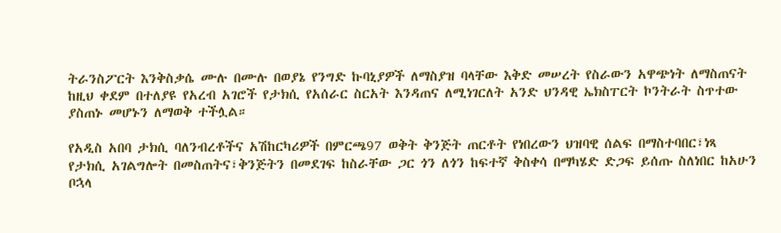ትራንስፖርት እንቅስቃሴ ሙሉ በሙሉ በወያኔ የንግድ ኩባኒያዎች ለማስያዝ ባላቸው እቅድ መሠረት የስራውን አዋጭነት ለማስጠናት ከዚህ ቀደም በተለያዩ የአረብ አገሮች የታክሲ የአሰራር ስርአት እንዳጠና ለሚነገርለት አንድ ህንዳዊ ኤክስፐርት ኮንትራት ስጥተው ያስጠኑ መሆኑን ለማወቅ ተችሏል።

የአዲስ አበባ ታክሲ ባለንብረቶችና አሽከርካሪዎች በምርጫ97 ወቅት ቅንጅት ጠርቶት የነበረውን ህዝባዊ ሰልፍ በማስተባበር፣ነጻ የታክሲ አገልግሎት በመስጠትና፣ቅንጅትን በመደገፍ ከስራቸው ጋር ጎን ለጎን ከፍተኛ ቅስቀሳ በማካሄድ ድጋፍ ይሰጡ ስለነበር ከአሁን ቦኋላ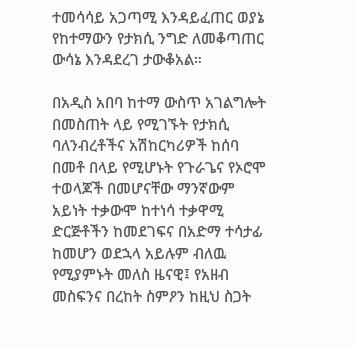ተመሳሳይ አጋጣሚ እንዳይፈጠር ወያኔ የከተማውን የታክሲ ንግድ ለመቆጣጠር ውሳኔ እንዳደረገ ታውቆአል።

በአዲስ አበባ ከተማ ውስጥ አገልግሎት በመስጠት ላይ የሚገኙት የታክሲ ባለንብረቶችና አሽከርካሪዎች ከሰባ በመቶ በላይ የሚሆኑት የጉራጌና የኦሮሞ ተወላጆች በመሆናቸው ማንኛውም አይነት ተቃውሞ ከተነሳ ተቃዋሚ ድርጅቶችን ከመደገፍና በአድማ ተሳታፊ ከመሆን ወደኋላ አይሉም ብለዉ የሚያምኑት መለስ ዜናዊ፤ የአዘብ መስፍንና በረከት ስምዖን ከዚህ ስጋት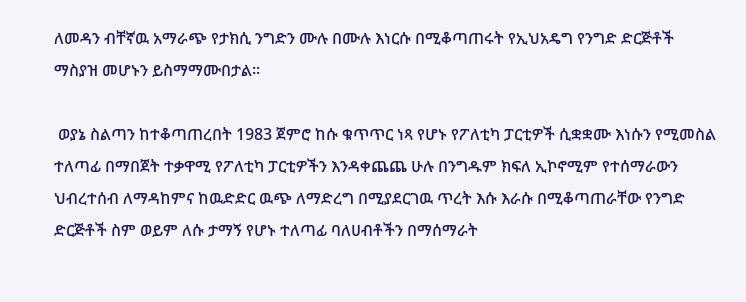ለመዳን ብቸኛዉ አማራጭ የታክሲ ንግድን ሙሉ በሙሉ እነርሱ በሚቆጣጠሩት የኢህአዴግ የንግድ ድርጅቶች ማስያዝ መሆኑን ይስማማሙበታል።

 ወያኔ ስልጣን ከተቆጣጠረበት 1983 ጀምሮ ከሱ ቁጥጥር ነጻ የሆኑ የፖለቲካ ፓርቲዎች ሲቋቋሙ እነሱን የሚመስል ተለጣፊ በማበጀት ተቃዋሚ የፖለቲካ ፓርቲዎችን እንዳቀጨጨ ሁሉ በንግዱም ክፍለ ኢኮኖሚም የተሰማራውን ህብረተሰብ ለማዳከምና ከዉድድር ዉጭ ለማድረግ በሚያደርገዉ ጥረት እሱ እራሱ በሚቆጣጠራቸው የንግድ ድርጅቶች ስም ወይም ለሱ ታማኝ የሆኑ ተለጣፊ ባለሀብቶችን በማሰማራት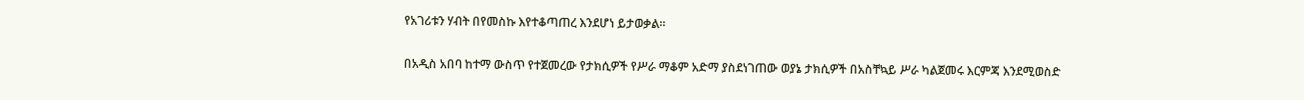የአገሪቱን ሃብት በየመስኩ እየተቆጣጠረ እንደሆነ ይታወቃል።

በአዲስ አበባ ከተማ ውስጥ የተጀመረው የታክሲዎች የሥራ ማቆም አድማ ያስደነገጠው ወያኔ ታክሲዎች በአስቸኳይ ሥራ ካልጀመሩ እርምጃ እንደሚወስድ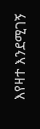እየዛተ እንደሚገኝ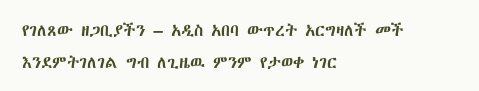የገለጸው ዘጋቢያችን – አዲስ አበባ ውጥረት አርግዛለች መች እንደምትገለገል ግብ ለጊዜዉ ምንም የታወቀ ነገር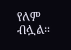የለም ብሏል።